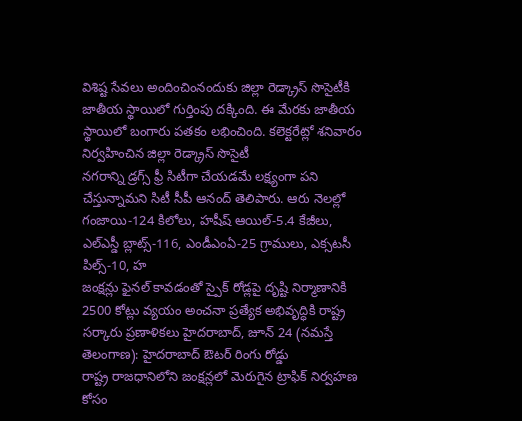విశిష్ట సేవలు అందించింనందుకు జిల్లా రెడ్క్రాస్ సొసైటీకి జాతీయ స్థాయిలో గుర్తింపు దక్కింది. ఈ మేరకు జాతీయ స్థాయిలో బంగారు పతకం లభించింది. కలెక్టరేట్లో శనివారం నిర్వహించిన జిల్లా రెడ్క్రాస్ సొసైటీ
నగరాన్ని డ్రగ్స్ ఫ్రీ సిటీగా చేయడమే లక్ష్యంగా పని చేస్తున్నామని సిటీ సీపీ ఆనంద్ తెలిపారు. ఆరు నెలల్లో గంజాయి-124 కిలోలు, హషీష్ ఆయిల్-5.4 కేజీలు, ఎల్ఎస్డీ బ్లాట్స్-116, ఎండీఎంఏ-25 గ్రాములు, ఎక్సటసీ పిల్స్-10, హ
జంక్షన్లు ఫైనల్ కావడంతో స్పైక్ రోడ్లపై దృష్టి నిర్మాణానికి 2500 కోట్లు వ్యయం అంచనా ప్రత్యేక అభివృద్ధికి రాష్ట్ర సర్కారు ప్రణాళికలు హైదరాబాద్, జూన్ 24 (నమస్తే తెలంగాణ): హైదరాబాద్ ఔటర్ రింగు రోడ్డు
రాష్ట్ర రాజధానిలోని జంక్షన్లలో మెరుగైన ట్రాఫిక్ నిర్వహణ కోసం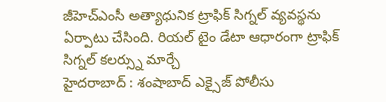జీహెచ్ఎంసీ అత్యాధునిక ట్రాఫిక్ సిగ్నల్ వ్యవస్థను ఏర్పాటు చేసింది. రియల్ టైం డేటా ఆధారంగా ట్రాఫిక్ సిగ్నల్ కలర్స్ను మార్చే
హైదరాబాద్ : శంషాబాద్ ఎక్సైజ్ పోలీసు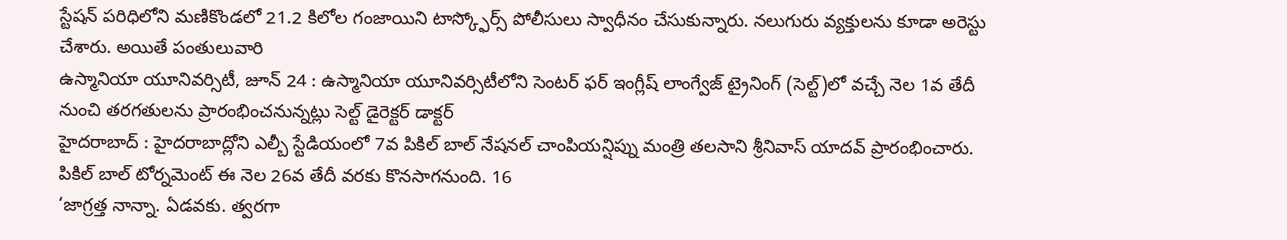స్టేషన్ పరిధిలోని మణికొండలో 21.2 కిలోల గంజాయిని టాస్క్ఫోర్స్ పోలీసులు స్వాధీనం చేసుకున్నారు. నలుగురు వ్యక్తులను కూడా అరెస్టు చేశారు. అయితే పంతులువారి
ఉస్మానియా యూనివర్సిటీ, జూన్ 24 : ఉస్మానియా యూనివర్సిటీలోని సెంటర్ ఫర్ ఇంగ్లీష్ లాంగ్వేజ్ ట్రైనింగ్ (సెల్ట్)లో వచ్చే నెల 1వ తేదీ నుంచి తరగతులను ప్రారంభించనున్నట్లు సెల్ట్ డైరెక్టర్ డాక్టర్
హైదరాబాద్ : హైదరాబాద్లోని ఎల్బీ స్టేడియంలో 7వ పికిల్ బాల్ నేషనల్ చాంపియన్షిప్ను మంత్రి తలసాని శ్రీనివాస్ యాదవ్ ప్రారంభించారు. పికిల్ బాల్ టోర్నమెంట్ ఈ నెల 26వ తేదీ వరకు కొనసాగనుంది. 16
‘జాగ్రత్త నాన్నా. ఏడవకు. త్వరగా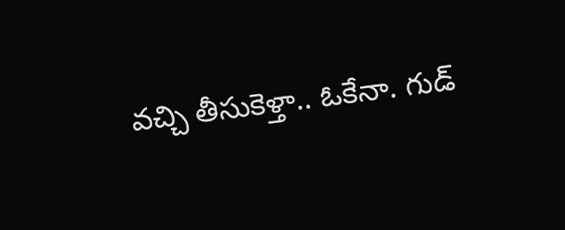వచ్చి తీసుకెళ్తా.. ఓకేనా. గుడ్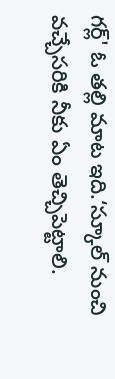గర్ల్' ఓ తల్లి మాట ఇది.‘స్కూల్ నుంచి వచ్చేసరికి నీకు ఏం తెచ్చిపెట్టాలి.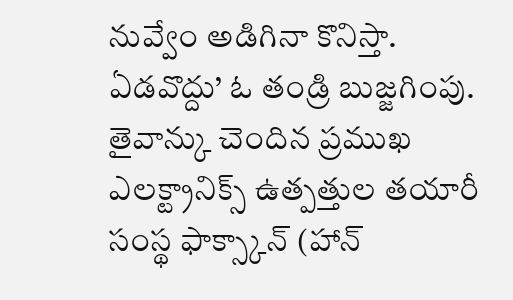నువ్వేం అడిగినా కొనిస్తా. ఏడవొద్దు’ ఓ తండ్రి బుజ్జగింపు.
తైవాన్కు చెందిన ప్రముఖ ఎలక్ట్రానిక్స్ ఉత్పత్తుల తయారీ సంస్థ ఫాక్స్కాన్ (హాన్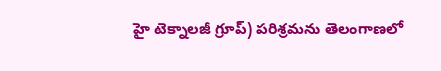హై టెక్నాలజీ గ్రూప్) పరిశ్రమను తెలంగాణలో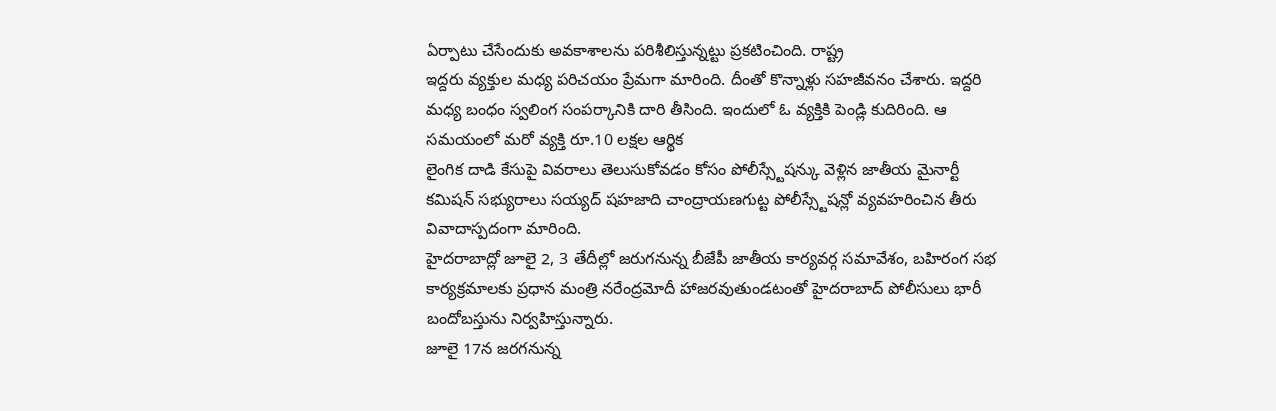ఏర్పాటు చేసేందుకు అవకాశాలను పరిశీలిస్తున్నట్టు ప్రకటించింది. రాష్ట్ర
ఇద్దరు వ్యక్తుల మధ్య పరిచయం ప్రేమగా మారింది. దీంతో కొన్నాళ్లు సహజీవనం చేశారు. ఇద్దరి మధ్య బంధం స్వలింగ సంపర్కానికి దారి తీసింది. ఇందులో ఓ వ్యక్తికి పెండ్లి కుదిరింది. ఆ సమయంలో మరో వ్యక్తి రూ.10 లక్షల ఆర్థిక
లైంగిక దాడి కేసుపై వివరాలు తెలుసుకోవడం కోసం పోలీస్స్టేషన్కు వెళ్లిన జాతీయ మైనార్టీ కమిషన్ సభ్యురాలు సయ్యద్ షహజాది చాంద్రాయణగుట్ట పోలీస్స్టేషన్లో వ్యవహరించిన తీరు వివాదాస్పదంగా మారింది.
హైదరాబాద్లో జూలై 2, 3 తేదీల్లో జరుగనున్న బీజేపీ జాతీయ కార్యవర్గ సమావేశం, బహిరంగ సభ కార్యక్రమాలకు ప్రధాన మంత్రి నరేంద్రమోదీ హాజరవుతుండటంతో హైదరాబాద్ పోలీసులు భారీ బందోబస్తును నిర్వహిస్తున్నారు.
జూలై 17న జరగనున్న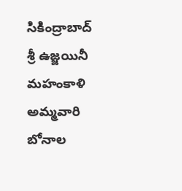సికింద్రాబాద్ శ్రీ ఉజ్జయినీ మహంకాళి అమ్మవారి బోనాల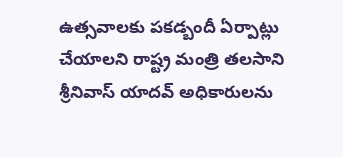ఉత్సవాలకు పకడ్బందీ ఏర్పాట్లు చేయాలని రాష్ట్ర మంత్రి తలసాని శ్రీనివాస్ యాదవ్ అధికారులను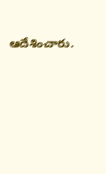ఆదేశించారు.